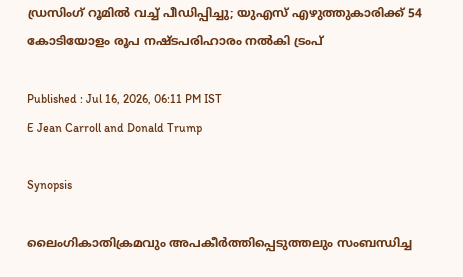ഡ്രസിംഗ് റൂമിൽ വച്ച് പീഡിപ്പിച്ചു; യുഎസ് എഴുത്തുകാരിക്ക് 54 കോടിയോളം രൂപ നഷ്ടപരിഹാരം നൽകി ട്രംപ്

Published : Jul 16, 2026, 06:11 PM IST
E Jean Carroll and Donald Trump

Synopsis

ലൈംഗികാതിക്രമവും അപകീർത്തിപ്പെടുത്തലും സംബന്ധിച്ച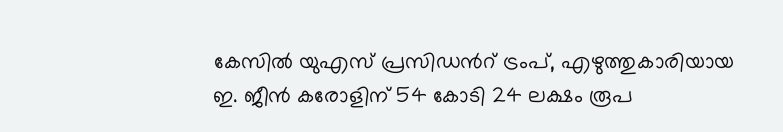കേസിൽ യുഎസ് പ്രസിഡന്‍റ് ട്രംപ്, എഴുത്തുകാരിയായ ഇ. ജീൻ കരോളിന് 54 കോടി 24 ലക്ഷം രൂപ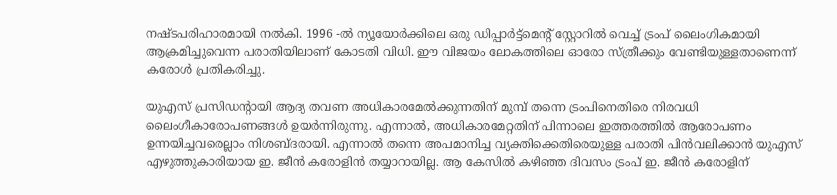നഷ്ടപരിഹാരമായി നൽകി. 1996 -ൽ ന്യൂയോർക്കിലെ ഒരു ഡിപ്പാർട്ട്‌മെന്‍റ് സ്റ്റോറിൽ വെച്ച് ട്രംപ് ലൈംഗികമായി ആക്രമിച്ചുവെന്ന പരാതിയിലാണ് കോടതി വിധി. ഈ വിജയം ലോകത്തിലെ ഓരോ സ്ത്രീക്കും വേണ്ടിയുള്ളതാണെന്ന് കരോൾ പ്രതികരിച്ചു.

യുഎസ് പ്രസിഡന്‍റായി ആദ്യ തവണ അധികാരമേൽക്കുന്നതിന് മുമ്പ് തന്നെ ട്രംപിനെതിരെ നിരവധി ലൈംഗീകാരോപണങ്ങൾ ഉയർന്നിരുന്നു. എന്നാൽ, അധികാരമേറ്റതിന് പിന്നാലെ ഇത്തരത്തിൽ ആരോപണം ഉന്നയിച്ചവരെല്ലാം നിശബ്ദരായി. എന്നാൽ തന്നെ അപമാനിച്ച വ്യക്തിക്കെതിരെയുള്ള പരാതി പിന്‍വലിക്കാൻ യുഎസ് എഴുത്തുകാരിയായ ഇ. ജീൻ കരോളിൻ തയ്യാറായില്ല. ആ കേസിൽ കഴിഞ്ഞ ദിവസം ട്രംപ് ഇ. ജീൻ കരോളിന്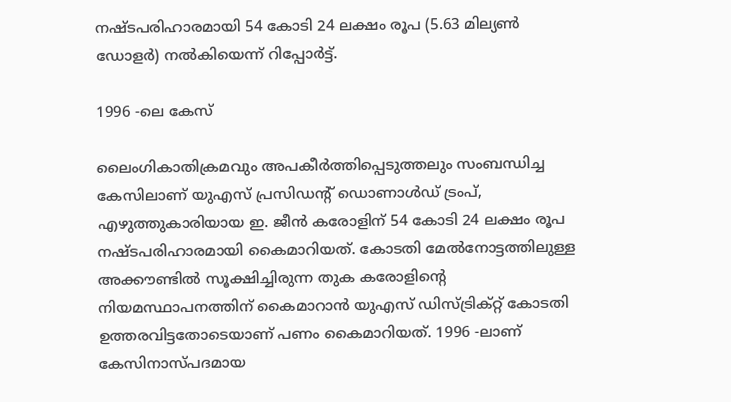നഷ്ടപരിഹാരമായി 54 കോടി 24 ലക്ഷം രൂപ (5.63 മില്യൺ ഡോളർ) നൽകിയെന്ന് റിപ്പോർട്ട്.

1996 -ലെ കേസ്

ലൈംഗികാതിക്രമവും അപകീർത്തിപ്പെടുത്തലും സംബന്ധിച്ച കേസിലാണ് യുഎസ് പ്രസിഡന്‍റ് ഡൊണാൾഡ് ട്രംപ്, എഴുത്തുകാരിയായ ഇ. ജീൻ കരോളിന് 54 കോടി 24 ലക്ഷം രൂപ നഷ്ടപരിഹാരമായി കൈമാറിയത്. കോടതി മേൽനോട്ടത്തിലുള്ള അക്കൗണ്ടിൽ സൂക്ഷിച്ചിരുന്ന തുക കരോളിന്‍റെ നിയമസ്ഥാപനത്തിന് കൈമാറാൻ യുഎസ് ഡിസ്ട്രിക്റ്റ് കോടതി ഉത്തരവിട്ടതോടെയാണ് പണം കൈമാറിയത്. 1996 -ലാണ് കേസിനാസ്പദമായ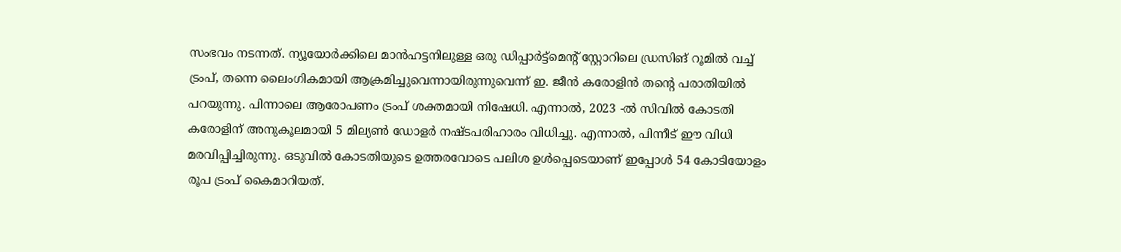സംഭവം നടന്നത്. ന്യൂയോർക്കിലെ മാൻഹട്ടനിലുള്ള ഒരു ഡിപ്പാർട്ട്‌മെന്‍റ് സ്റ്റോറിലെ ഡ്രസിങ് റൂമിൽ വച്ച് ട്രംപ്, തന്നെ ലൈംഗികമായി ആക്രമിച്ചുവെന്നായിരുന്നുവെന്ന് ഇ. ജീൻ കരോളിൻ തന്‍റെ പരാതിയിൽ പറയുന്നു. പിന്നാലെ ആരോപണം ട്രംപ് ശക്തമായി നിഷേധി. എന്നാൽ, 2023 -ൽ സിവിൽ കോടതി കരോളിന് അനുകൂലമായി 5 മില്യൺ ഡോളർ നഷ്ടപരിഹാരം വിധിച്ചു. എന്നാൽ, പിന്നീട് ഈ വിധി മരവിപ്പിച്ചിരുന്നു. ഒടുവിൽ കോടതിയുടെ ഉത്തരവോടെ പലിശ ഉൾപ്പെടെയാണ് ഇപ്പോൾ 54 കോടിയോളം രൂപ ട്രംപ് കൈമാറിയത്.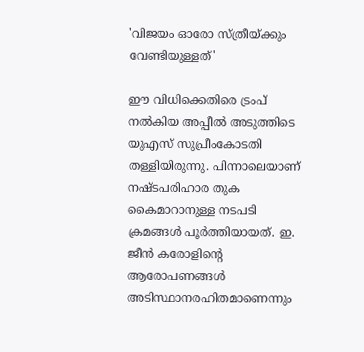'വിജയം ഓരോ സ്ത്രീയ്ക്കും വേണ്ടിയുള്ളത്'

ഈ വിധിക്കെതിരെ ട്രംപ് നൽകിയ അപ്പീൽ അടുത്തിടെ യുഎസ് സുപ്രീംകോടതി തള്ളിയിരുന്നു. പിന്നാലെയാണ് നഷ്ടപരിഹാര തുക കൈമാറാനുള്ള നടപടി ക്രമങ്ങൾ പൂർത്തിയായത്. ഇ. ജീൻ കരോളിന്‍റെ ആരോപണങ്ങൾ അടിസ്ഥാനരഹിതമാണെന്നും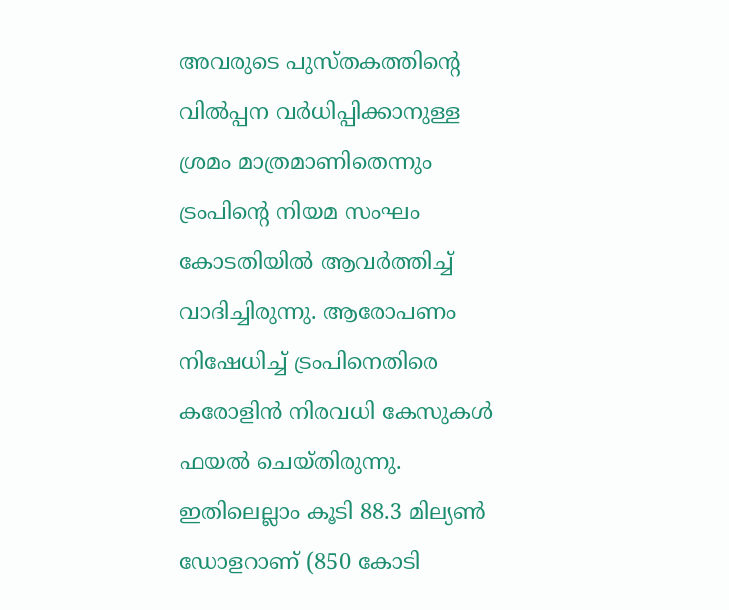അവരുടെ പുസ്തകത്തിന്‍റെ വിൽപ്പന വർധിപ്പിക്കാനുള്ള ശ്രമം മാത്രമാണിതെന്നും ട്രംപിന്‍റെ നിയമ സംഘം കോടതിയിൽ ആവർത്തിച്ച് വാദിച്ചിരുന്നു. ആരോപണം നിഷേധിച്ച് ട്രംപിനെതിരെ കരോളിൻ നിരവധി കേസുകൾ ഫയൽ ചെയ്തിരുന്നു. ഇതിലെല്ലാം കൂടി 88.3 മില്യൺ ഡോളറാണ് (850 കോടി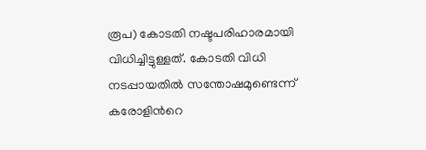രൂപ) കോടതി നഷ്ടപരിഹാരമായി വിധിച്ചിട്ടുള്ളത്. കോടതി വിധി നടപ്പായതിൽ സന്തോഷമുണ്ടെന്ന് കരോളിന്‍റെ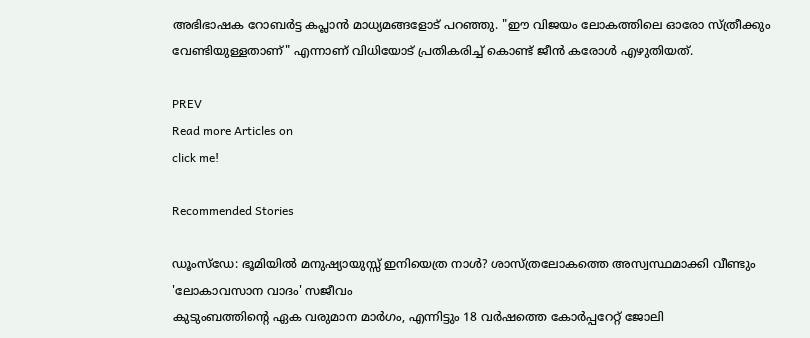അഭിഭാഷക റോബർട്ട കപ്ലാൻ മാധ്യമങ്ങളോട് പറഞ്ഞു. "ഈ വിജയം ലോകത്തിലെ ഓരോ സ്ത്രീക്കും വേണ്ടിയുള്ളതാണ്" എന്നാണ് വിധിയോട് പ്രതികരിച്ച് കൊണ്ട് ജീൻ കരോൾ എഴുതിയത്.

PREV
Read more Articles on
click me!

Recommended Stories

ഡൂംസ്‌ഡേ: ഭൂമിയിൽ മനുഷ്യായുസ്സ് ഇനിയെത്ര നാൾ? ശാസ്ത്രലോകത്തെ അസ്വസ്ഥമാക്കി വീണ്ടും 'ലോകാവസാന വാദം' സജീവം
കുടുംബത്തിന്റെ ഏക വരുമാന മാർഗം, എന്നിട്ടും 18 വർഷത്തെ കോർപ്പറേറ്റ് ജോലി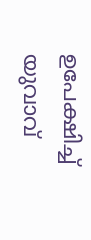ഉപേക്ഷിച്ച് യുവാവ്